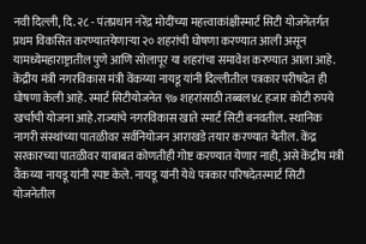नवी दिल्ली, दि. २८ - पंतप्रधान नरेंद्र मोदींच्या महत्त्वाकांक्षीस्मार्ट सिटी योजनेंतर्गत प्रथम विकसित करण्यातयेणाऱ्या २० शहरांची घोषणा करण्यात आली असून यामध्येमहाराष्ट्रातील पुणे आणि सोलापूर या शहरांचा समावेश करण्यात आला आहे. केंद्रीय मंत्री नगरविकास मंत्री वेंकय्या नायडू यांनी दिल्लीतील पत्रकार परीषदेत ही घोषणा केली आहे. स्मार्ट सिटीयोजनेत ९७ शहरांसाठी तब्बल४८ हजार कोटी रुपये खर्चाची योजना आहे.राज्यांचे नगरविकास खाते स्मार्ट सिटी बनवतील. स्थानिक नागरी संस्थांच्या पातळीवर सर्वनियोजन आराखडे तयार करण्यात येतील. केंद्र सरकारच्या पातळीवर याबाबत कोणतीही गोष्ट करण्यात येणार नाही, असे केंद्रीय मंत्री वैंकय्या नायडू यांनी स्पष्ट केले. नायडू यांनी येथे पत्रकार परिषदेतस्मार्ट सिटी योजनेतील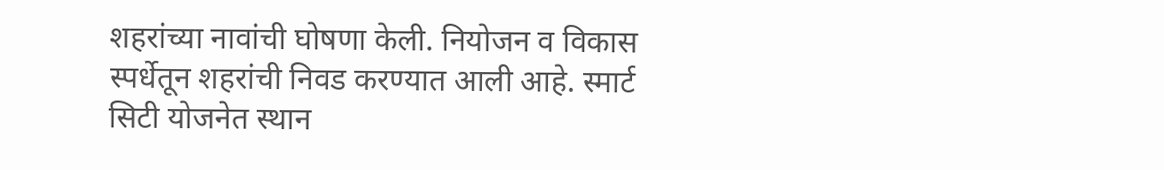शहरांच्या नावांची घोषणा केली. नियोजन व विकास स्पर्धेतून शहरांची निवड करण्यात आली आहे. स्मार्ट सिटी योजनेत स्थान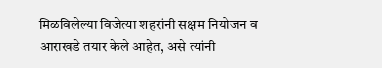मिळविलेल्या विजेत्या शहरांनी सक्षम नियोजन व आराखडे तयार केले आहेत, असे त्यांनी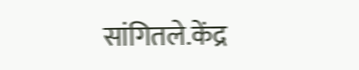सांगितले.केंद्र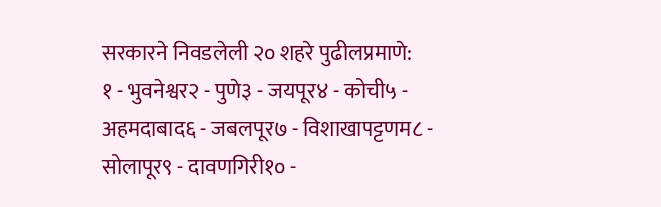सरकारने निवडलेली २० शहरे पुढीलप्रमाणे:
१ - भुवनेश्वर२ - पुणे३ - जयपूर४ - कोची५ - अहमदाबाद६ - जबलपूर७ - विशाखापट्टणम८ - सोलापूर९ - दावणगिरी१० -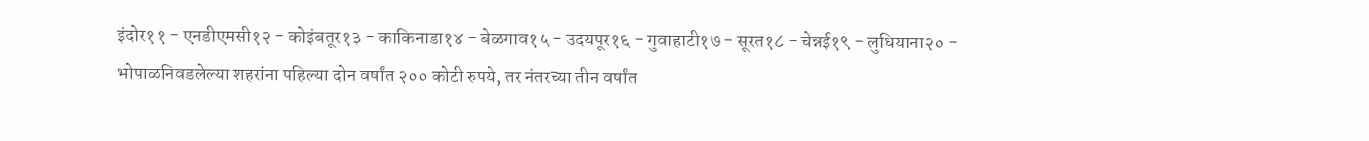इंदोर११ - एनडीएमसी१२ - कोइंबतूर१३ - काकिनाडा१४ - बेळगाव१५ - उदयपूर१६ - गुवाहाटी१७ - सूरत१८ - चेन्नई१९ - लुधियाना२० - भोपाळनिवडलेल्या शहरांना पहिल्या दोन वर्षांत २०० कोटी रुपये, तर नंतरच्या तीन वर्षांत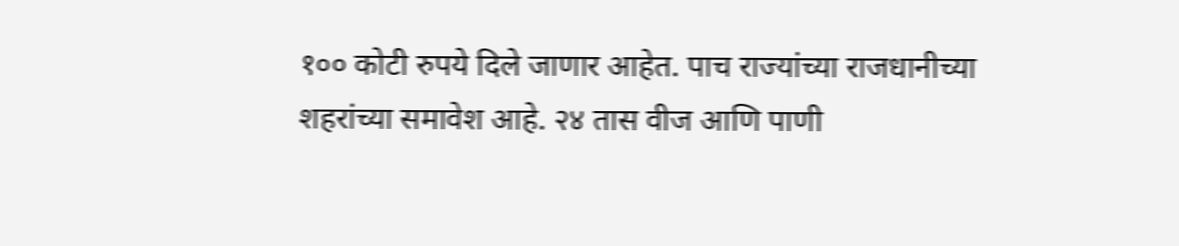१०० कोटी रुपये दिले जाणार आहेत. पाच राज्यांच्या राजधानीच्या शहरांच्या समावेश आहे. २४ तास वीज आणि पाणी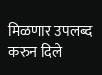मिळणार उपलब्द करुन दिले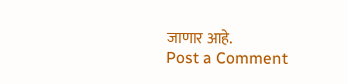जाणार आहे.
Post a Comment